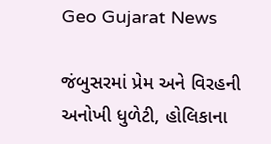Geo Gujarat News

જંબુસરમાં પ્રેમ અને વિરહની અનોખી ધુળેટી, હોલિકાના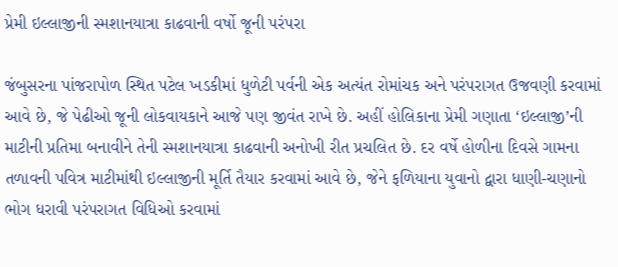પ્રેમી ઇલ્લાજીની સ્મશાનયાત્રા કાઢવાની વર્ષો જૂની પરંપરા

જંબુસરના પાંજરાપોળ સ્થિત પટેલ ખડકીમાં ધુળેટી પર્વની એક અત્યંત રોમાંચક અને પરંપરાગત ઉજવણી કરવામાં આવે છે, જે પેઢીઓ જૂની લોકવાયકાને આજે પણ જીવંત રાખે છે. અહીં હોલિકાના પ્રેમી ગણાતા ‘ઇલ્લાજી’ની માટીની પ્રતિમા બનાવીને તેની સ્મશાનયાત્રા કાઢવાની અનોખી રીત પ્રચલિત છે. દર વર્ષે હોળીના દિવસે ગામના તળાવની પવિત્ર માટીમાંથી ઇલ્લાજીની મૂર્તિ તૈયાર કરવામાં આવે છે, જેને ફળિયાના યુવાનો દ્વારા ધાણી-ચણાનો ભોગ ધરાવી પરંપરાગત વિધિઓ કરવામાં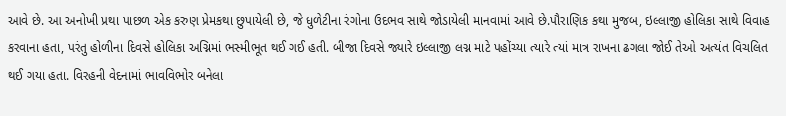આવે છે. આ અનોખી પ્રથા પાછળ એક કરુણ પ્રેમકથા છુપાયેલી છે, જે ધુળેટીના રંગોના ઉદભવ સાથે જોડાયેલી માનવામાં આવે છે.પૌરાણિક કથા મુજબ, ઇલ્લાજી હોલિકા સાથે વિવાહ કરવાના હતા, પરંતુ હોળીના દિવસે હોલિકા અગ્નિમાં ભસ્મીભૂત થઈ ગઈ હતી. બીજા દિવસે જ્યારે ઇલ્લાજી લગ્ન માટે પહોંચ્યા ત્યારે ત્યાં માત્ર રાખના ઢગલા જોઈ તેઓ અત્યંત વિચલિત થઈ ગયા હતા. વિરહની વેદનામાં ભાવવિભોર બનેલા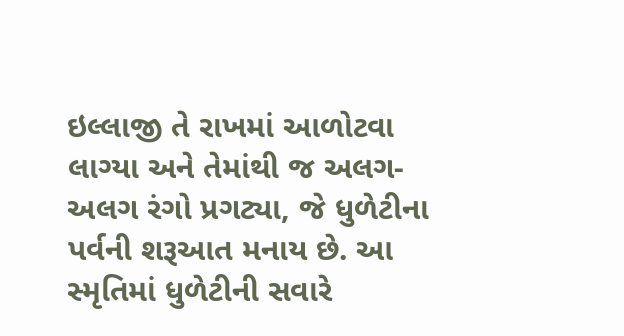ઇલ્લાજી તે રાખમાં આળોટવા લાગ્યા અને તેમાંથી જ અલગ-અલગ રંગો પ્રગટ્યા, જે ધુળેટીના પર્વની શરૂઆત મનાય છે. આ સ્મૃતિમાં ધુળેટીની સવારે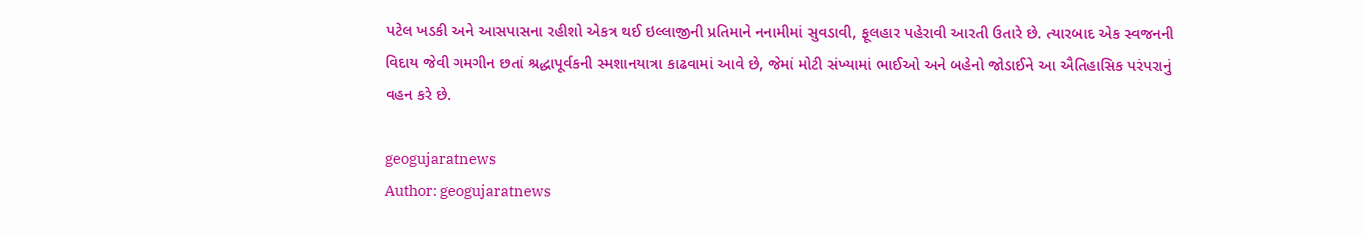પટેલ ખડકી અને આસપાસના રહીશો એકત્ર થઈ ઇલ્લાજીની પ્રતિમાને નનામીમાં સુવડાવી, ફૂલહાર પહેરાવી આરતી ઉતારે છે. ત્યારબાદ એક સ્વજનની વિદાય જેવી ગમગીન છતાં શ્રદ્ધાપૂર્વકની સ્મશાનયાત્રા કાઢવામાં આવે છે, જેમાં મોટી સંખ્યામાં ભાઈઓ અને બહેનો જોડાઈને આ ઐતિહાસિક પરંપરાનું વહન કરે છે.

geogujaratnews
Author: geogujaratnews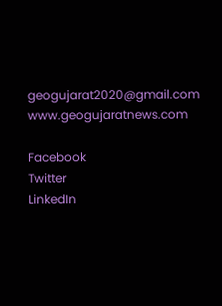geogujarat2020@gmail.com www.geogujaratnews.com

Facebook
Twitter
LinkedIn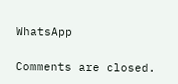WhatsApp

Comments are closed.